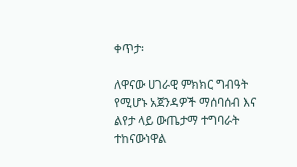ቀጥታ፡

ለዋናው ሀገራዊ ምክክር ግብዓት የሚሆኑ አጀንዳዎች ማሰባሰብ እና ልየታ ላይ ውጤታማ ተግባራት ተከናውነዋል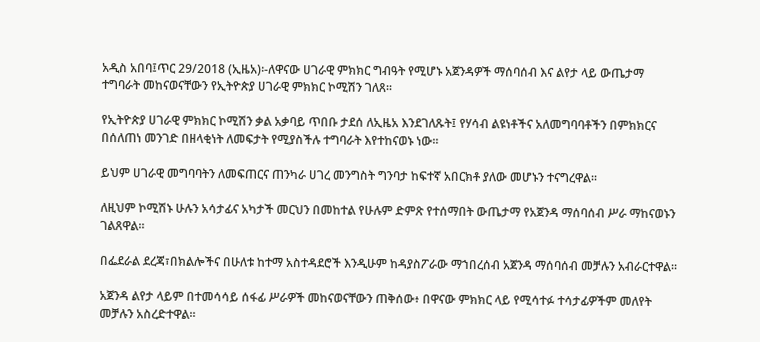አዲስ አበባ፤ጥር 29/2018 (ኢዜአ)፡-ለዋናው ሀገራዊ ምክክር ግብዓት የሚሆኑ አጀንዳዎች ማሰባሰብ እና ልየታ ላይ ውጤታማ ተግባራት መከናወናቸውን የኢትዮጵያ ሀገራዊ ምክክር ኮሚሽን ገለጸ፡፡

የኢትዮጵያ ሀገራዊ ምክክር ኮሚሽን ቃል አቃባይ ጥበቡ ታደሰ ለኢዜአ እንደገለጹት፤ የሃሳብ ልዩነቶችና አለመግባባቶችን በምክክርና በሰለጠነ መንገድ በዘላቂነት ለመፍታት የሚያስችሉ ተግባራት እየተከናወኑ ነው፡፡

ይህም ሀገራዊ መግባባትን ለመፍጠርና ጠንካራ ሀገረ መንግስት ግንባታ ከፍተኛ አበርክቶ ያለው መሆኑን ተናግረዋል፡፡

ለዚህም ኮሚሽኑ ሁሉን አሳታፊና አካታች መርህን በመከተል የሁሉም ድምጽ የተሰማበት ውጤታማ የአጀንዳ ማሰባሰብ ሥራ ማከናወኑን ገልጸዋል።

በፌደራል ደረጃ፣በክልሎችና በሁለቱ ከተማ አስተዳደሮች እንዲሁም ከዳያስፖራው ማኀበረሰብ አጀንዳ ማሰባሰብ መቻሉን አብራርተዋል።

አጀንዳ ልየታ ላይም በተመሳሳይ ሰፋፊ ሥራዎች መከናወናቸውን ጠቅሰው፥ በዋናው ምክክር ላይ የሚሳተፉ ተሳታፊዎችም መለየት መቻሉን አስረድተዋል።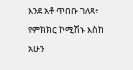እንደ አቶ ጥበቡ ገለጻ፥ የምክክር ኮሚሽኑ እስከ አሁን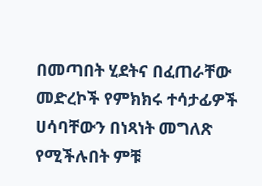በመጣበት ሂደትና በፈጠራቸው መድረኮች የምክክሩ ተሳታፊዎች ሀሳባቸውን በነጻነት መግለጽ የሚችሉበት ምቹ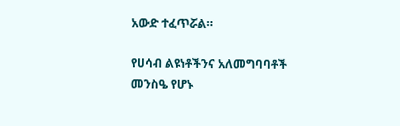አውድ ተፈጥሯል።

የሀሳብ ልዩነቶችንና አለመግባባቶች መንስዔ የሆኑ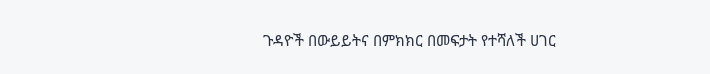ጉዳዮች በውይይትና በምክክር በመፍታት የተሻለች ሀገር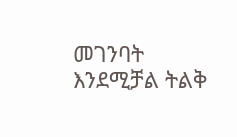መገንባት እንደሚቻል ትልቅ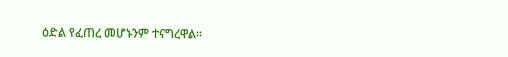ዕድል የፈጠረ መሆኑንም ተናግረዋል።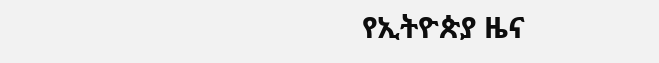የኢትዮጵያ ዜና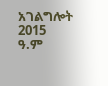አገልግሎት
2015
ዓ.ም